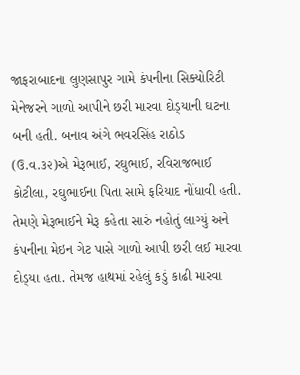જાફરાબાદના લુણસાપુર ગામે કંપનીના સિક્યોરિટી મેનેજરને ગાળો આપીને છરી મારવા દોડ્‌યાની ઘટના બની હતી. બનાવ અંગે ભવરસિંહ રાઠોડ (ઉ.વ.૩૨)એ મેરૂભાઈ, રઘુભાઈ, રવિરાજભાઈ કોટીલા, રઘુભાઈના પિતા સામે ફરિયાદ નોંધાવી હતી. તેમણે મેરૂભાઈને મેરૂ કહેતા સારું નહોતું લાગ્યું અને કંપનીના મેઇન ગેટ પાસે ગાળો આપી છરી લઈ મારવા દોડ્‌યા હતા. તેમજ હાથમાં રહેલું કડું કાઢી મારવા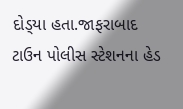દોડ્‌યા હતા.જાફરાબાદ ટાઉન પોલીસ સ્ટેશનના હેડ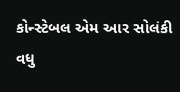કોન્સ્ટેબલ એમ આર સોલંકી વધુ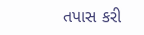તપાસ કરી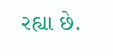રહ્યા છે.